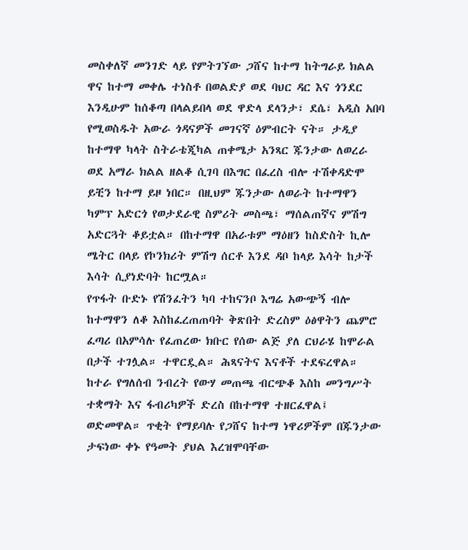መስቀለኛ መንገድ ላይ የምትገኘው ጋሸና ከተማ ከትግራይ ክልል ዋና ከተማ መቀሌ ተነስቶ በወልድያ ወደ ባህር ዳር እና ጎንደር እንዲሁም ከሰቆጣ በላልይበላ ወደ ዋድላ ደላንታ፣ ደሴ፣ አዲስ አበባ የሚወስዱት አውራ ጎዳናዎች መገናኛ ዕምብርት ናት። ታዲያ ከተማዋ ካላት ስትራቴጂካል ጠቀሜታ አንጻር ጁንታው ለወረራ ወደ አማራ ክልል ዘልቆ ሲገባ በእግር በፈረስ ብሎ ተሽቀዳድሞ ይቺን ከተማ ይዞ ነበር። በዚህም ጁንታው ለወራት ከተማዋን ካምፕ አድርጎ የወታደራዊ ስምሪት መስጫ፣ ማሰልጠኛና ምሽግ አድርጓት ቆይቷል። በከተማዋ በአራቱም ማዕዘን ከስድስት ኪሎ ሜትር በላይ የኮንክሪት ምሽግ ሰርቶ እንደ ዳቦ ከላይ እሳት ከታች እሳት ሲያነድባት ከርሟል።
የጥፋት ቡድኑ የሽንፈትን ካባ ተከናንቦ እግሬ አውጭኝ ብሎ ከተማዋን ለቆ እስከፈረጠጠባት ቅጽበት ድረስም ዕፅዋትን ጨምሮ ፈጣሪ በአምሳሉ የፈጠረው ክቡር የሰው ልጅ ያለ ርህራሄ ከሞራል በታች ተገሏል። ተዋርዷል። ሕጻናትና እናቶች ተደፍረዋል። ከተራ የግለሰብ ንብረት የውሃ መጠጫ ብርጭቆ እስከ መንግሥት ተቋማት እና ፋብሪካዎች ድረስ በከተማዋ ተዘርፈዋል፤ ወድመዋል። ጥቂት የማይባሉ የጋሸና ከተማ ነዋሪዎችም በጁንታው ታፍነው ቀኑ የዓመት ያህል እረዝሞባቸው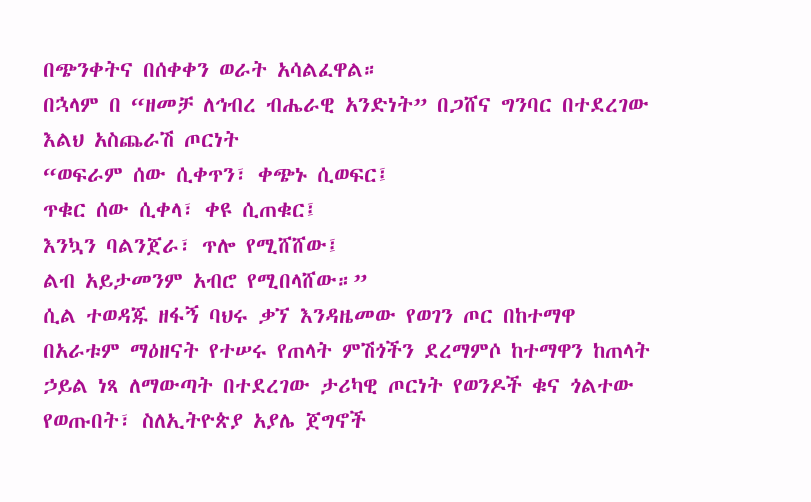በጭንቀትና በሰቀቀን ወራት አሳልፈዋል።
በኋላም በ “ዘመቻ ለኅብረ ብሔራዊ አንድነት” በጋሸና ግንባር በተደረገው እልህ አስጨራሽ ጦርነት
“ወፍራም ሰው ሲቀጥን፣ ቀጭኑ ሲወፍር፤
ጥቁር ሰው ሲቀላ፣ ቀዩ ሲጠቁር፤
እንኳን ባልንጀራ፣ ጥሎ የሚሸሸው፤
ልብ አይታመንም አብሮ የሚበላሸው።”
ሲል ተወዳጁ ዘፋኝ ባህሩ ቃኘ እንዳዜመው የወገን ጦር በከተማዋ በአራቱም ማዕዘናት የተሠሩ የጠላት ምሽጎችን ደረማምሶ ከተማዋን ከጠላት ኃይል ነጻ ለማውጣት በተደረገው ታሪካዊ ጦርነት የወንዶች ቁና ጎልተው የወጡበት፣ ስለኢትዮጵያ አያሌ ጀግኖች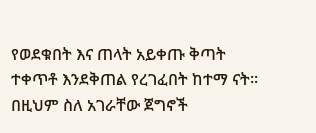የወደቁበት እና ጠላት አይቀጡ ቅጣት ተቀጥቶ እንደቅጠል የረገፈበት ከተማ ናት። በዚህም ስለ አገራቸው ጀግኖች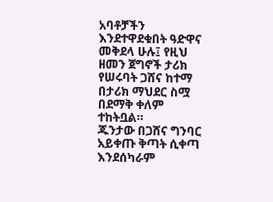አባቶቻችን እንደተዋደቁበት ዓድዋና መቅደላ ሁሉ፤ የዚህ ዘመን ጀግኖች ታሪክ የሠሩባት ጋሸና ከተማ በታሪክ ማህደር ስሟ በደማቅ ቀለም ተከትቧል።
ጁንታው በጋሸና ግንባር አይቀጡ ቅጣት ሲቀጣ እንደሰካራም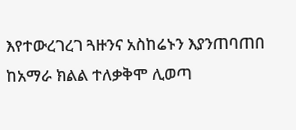እየተውረገረገ ጓዙንና አስከሬኑን እያንጠባጠበ ከአማራ ክልል ተለቃቅሞ ሊወጣ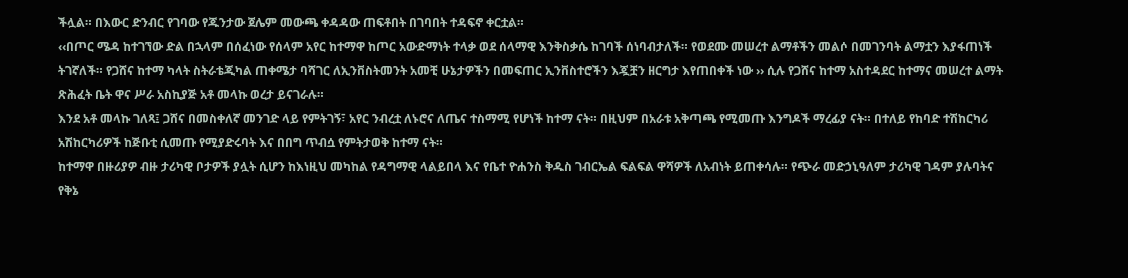ችሏል። በእውር ድንብር የገባው የጁንታው ጀሌም መውጫ ቀዳዳው ጠፍቶበት በገባበት ተዳፍኖ ቀርቷል።
‹‹በጦር ሜዳ ከተገኘው ድል በኋላም በሰፈነው የሰላም አየር ከተማዋ ከጦር አውድማነት ተላቃ ወደ ሰላማዊ እንቅስቃሴ ከገባች ሰነባብታለች። የወደሙ መሠረተ ልማቶችን መልሶ በመገንባት ልማቷን እያፋጠነች ትገኛለች። የጋሸና ከተማ ካላት ስትራቴጂካል ጠቀሜታ ባሻገር ለኢንቨስትመንት አመቺ ሁኔታዎችን በመፍጠር ኢንቨስተሮችን እጇቿን ዘርግታ እየጠበቀች ነው ›› ሲሉ የጋሸና ከተማ አስተዳደር ከተማና መሠረተ ልማት ጽሕፈት ቤት ዋና ሥራ አስኪያጅ አቶ መላኩ ወረታ ይናገራሉ።
እንደ አቶ መላኩ ገለጻ፤ ጋሸና በመስቀለኛ መንገድ ላይ የምትገኝ፣ አየር ንብረቷ ለኑሮና ለጤና ተስማሚ የሆነች ከተማ ናት። በዚህም በአራቱ አቅጣጫ የሚመጡ እንግዶች ማረፊያ ናት። በተለይ የከባድ ተሽከርካሪ አሽከርካሪዎች ከጅቡቲ ሲመጡ የሚያድሩባት እና በበግ ጥብሷ የምትታወቅ ከተማ ናት።
ከተማዋ በዙሪያዎ ብዙ ታሪካዊ ቦታዎች ያሏት ሲሆን ከእነዚህ መካከል የዳግማዊ ላልይበላ እና የቤተ ዮሐንስ ቅዱስ ገብርኤል ፍልፍል ዋሻዎች ለአብነት ይጠቀሳሉ። የጭራ መድኃኒዓለም ታሪካዊ ገዳም ያሉባትና የቅኔ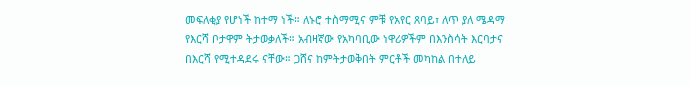መፍለቂያ የሆነች ከተማ ነች። ለኑሮ ተስማሚና ምቹ የአየር ጸባይ፣ ለጥ ያለ ሜዳማ የእርሻ ቦታዋም ትታወቃለች። አብዛኛው የአካባቢው ነዋሪዎችም በእንስሳት እርባታና በእርሻ የሚተዳደሩ ናቸው። ጋሸና ከምትታወቅበት ምርቶች መካከል በተለይ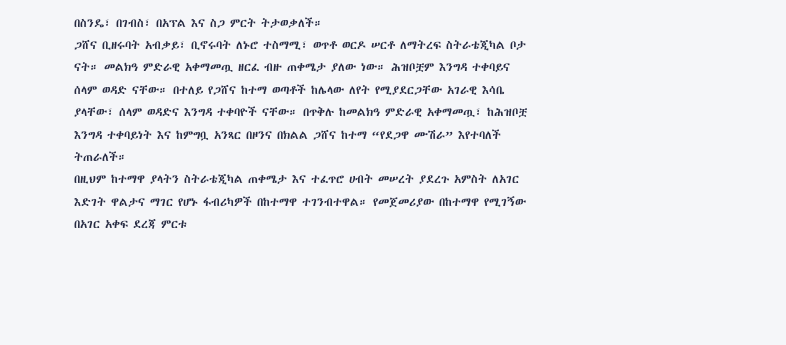በስንዴ፣ በገብስ፣ በአፕል እና ስጋ ምርት ትታወቃለች።
ጋሸና ቢዘሩባት አብቃይ፣ ቢኖሩባት ለኑሮ ተስማሚ፣ ወጥቶ ወርዶ ሠርቶ ለማትረፍ ስትራቴጂካል ቦታ ናት። መልክዓ ምድራዊ አቀማመጧ ዘርፈ ብዙ ጠቀሜታ ያለው ነው። ሕዝቦቿም እንግዳ ተቀባይና ሰላም ወዳድ ናቸው። በተለይ የጋሸና ከተማ ወጣቶች ከሌላው ለየት የሚያደርጋቸው አገራዊ እሳቤ ያላቸው፣ ሰላም ወዳድና እንግዳ ተቀባዮች ናቸው። በጥቅሉ ከመልክዓ ምድራዊ አቀማመጧ፣ ከሕዝቦቿ እንግዳ ተቀባይነት እና ከምግቧ አንጻር በዞንና በክልል ጋሸና ከተማ “የደጋዋ ሙሽራ” እየተባለች ትጠራለች።
በዚህም ከተማዋ ያላትን ስትራቴጂካል ጠቀሜታ እና ተፈጥሮ ሀብት መሠረት ያደረጉ አምስት ለአገር እድገት ዋልታና ማገር የሆኑ ፋብሪካዎች በከተማዋ ተገንብተዋል። የመጀመሪያው በከተማዋ የሚገኝው በአገር አቀፍ ደረጃ ምርቱ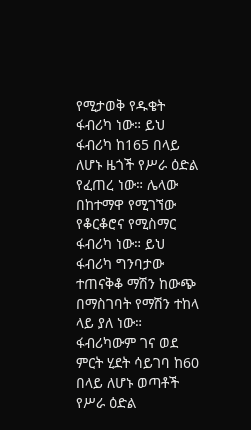የሚታወቅ የዱቄት ፋብሪካ ነው። ይህ ፋብሪካ ከ165 በላይ ለሆኑ ዜጎች የሥራ ዕድል የፈጠረ ነው። ሌላው በከተማዋ የሚገኘው የቆርቆሮና የሚስማር ፋብሪካ ነው። ይህ ፋብሪካ ግንባታው ተጠናቅቆ ማሽን ከውጭ በማስገባት የማሽን ተከላ ላይ ያለ ነው። ፋብሪካውም ገና ወደ ምርት ሂደት ሳይገባ ከ60 በላይ ለሆኑ ወጣቶች የሥራ ዕድል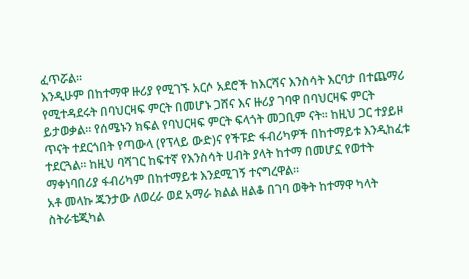ፈጥሯል።
እንዲሁም በከተማዋ ዙሪያ የሚገኙ አርሶ አደሮች ከእርሻና እንስሳት እርባታ በተጨማሪ የሚተዳደሩት በባህርዛፍ ምርት በመሆኑ ጋሸና እና ዙሪያ ገባዋ በባህርዛፍ ምርት ይታወቃል። የሰሜኑን ክፍል የባህርዛፍ ምርት ፍላጎት መጋቢም ናት። ከዚህ ጋር ተያይዞ ጥናት ተደርጎበት የጣውላ (የፕላይ ውድ)ና የችፑድ ፋብሪካዎች በከተማይቱ እንዲከፈቱ ተደርጓል። ከዚህ ባሻገር ከፍተኛ የእንስሳት ሀብት ያላት ከተማ በመሆኗ የወተት ማቀነባበሪያ ፋብሪካም በከተማይቱ እንደሚገኝ ተናግረዋል።
አቶ መላኩ ጁንታው ለወረራ ወደ አማራ ክልል ዘልቆ በገባ ወቅት ከተማዋ ካላት ስትራቴጂካል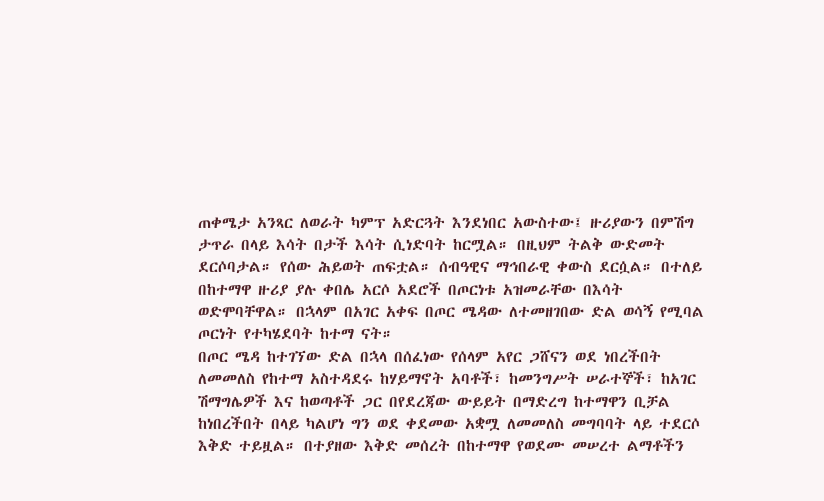ጠቀሜታ አንጻር ለወራት ካምፕ አድርጓት እንደነበር አውስተው፤ ዙሪያውን በምሽግ ታጥራ በላይ እሳት በታች እሳት ሲነድባት ከርሟል። በዚህም ትልቅ ውድመት ደርሶባታል። የሰው ሕይወት ጠፍቷል። ሰብዓዊና ማኅበራዊ ቀውስ ደርሷል። በተለይ በከተማዋ ዙሪያ ያሉ ቀበሌ አርሶ አደሮች በጦርነቱ አዝመራቸው በእሳት ወድሞባቸዋል። በኋላም በአገር አቀፍ በጦር ሜዳው ለተመዘገበው ድል ወሳኝ የሚባል ጦርነት የተካሄደባት ከተማ ናት።
በጦር ሜዳ ከተገኘው ድል በኋላ በሰፈነው የሰላም አየር ጋሸናን ወደ ነበረችበት ለመመለስ የከተማ አስተዳደሩ ከሃይማኖት አባቶች፣ ከመንግሥት ሠራተኞች፣ ከአገር ሽማግሌዎች እና ከወጣቶች ጋር በየደረጃው ውይይት በማድረግ ከተማዋን ቢቻል ከነበረችበት በላይ ካልሆነ ግን ወደ ቀደመው አቋሟ ለመመለስ መግባባት ላይ ተደርሶ እቅድ ተይዟል። በተያዘው እቅድ መሰረት በከተማዋ የወደሙ መሠረተ ልማቶችን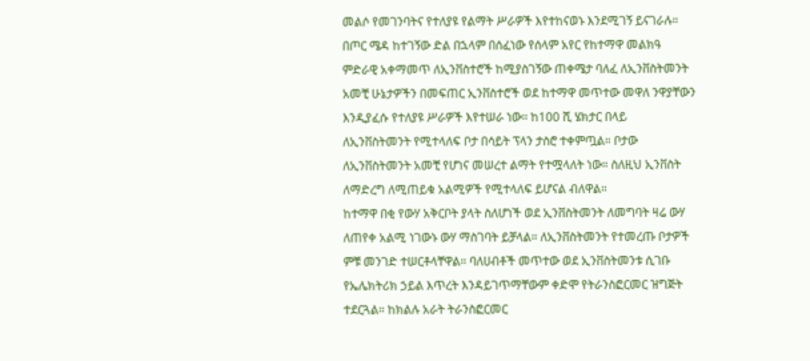መልሶ የመገንባትና የተለያዩ የልማት ሥራዎች እየተከናወኑ እንደሚገኝ ይናገራሉ።
በጦር ሜዳ ከተገኝው ድል በኋላም በሰፈነው የሰላም አየር የከተማዋ መልክዓ ምድራዊ አቀማመጥ ለኢንቨስተሮች ከሚያስገኝው ጠቀሜታ ባለፈ ለኢንቨስትመንት አመቺ ሁኔታዎችን በመፍጠር ኢንቨስተሮች ወደ ከተማዋ መጥተው መዋለ ንዋያቸውን እንዲያፈሱ የተለያዩ ሥራዎች እየተሠራ ነው። ከ100 ሺ ሄክታር በላይ ለኢንቨስትመንት የሚተላለፍ ቦታ በሳይት ፕላን ታስሮ ተቀምጧል። ቦታው ለኢንቨስትመንት አመቺ የሆነና መሠረተ ልማት የተሟላለት ነው። ስለዚህ ኢንቨስት ለማድረግ ለሚጠይቁ አልሚዎች የሚተላለፍ ይሆናል ብለዋል።
ከተማዋ በቂ የውሃ አቅርቦት ያላት ስለሆነች ወደ ኢንቨስትመንት ለመግባት ዛሬ ውሃ ለጠየቀ አልሚ ነገውኑ ውሃ ማስገባት ይቻላል። ለኢንቨስትመንት የተመረጡ ቦታዎች ምቹ መንገድ ተሠርቶላቸዋል። ባለሀብቶች መጥተው ወደ ኢንቨስትመንቱ ሲገቡ የኤሌክትሪክ ኃይል እጥረት እንዳይገጥማቸውም ቀድሞ የትራንስፎርመር ዝግጅት ተደርጓል። ከክልሉ አራት ትራንስፎርመር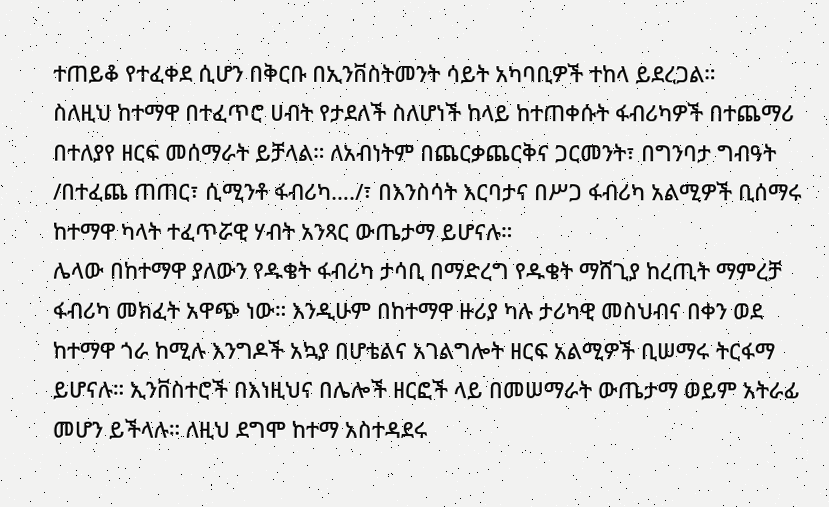ተጠይቆ የተፈቀደ ሲሆን በቅርቡ በኢንቨስትመንት ሳይት አካባቢዎች ተከላ ይደረጋል።
ስለዚህ ከተማዋ በተፈጥሮ ሀብት የታደለች ስለሆነች ከላይ ከተጠቀሱት ፋብሪካዎች በተጨማሪ በተለያየ ዘርፍ መሰማራት ይቻላል። ለአብነትም በጨርቃጨርቅና ጋርመንት፣ በግንባታ ግብዓት /በተፈጨ ጠጠር፣ ሲሚንቶ ፋብሪካ…./፣ በእንስሳት እርባታና በሥጋ ፋብሪካ አልሚዎች ቢሰማሩ ከተማዋ ካላት ተፈጥሯዊ ሃብት አንጻር ውጤታማ ይሆናሉ።
ሌላው በከተማዋ ያለውን የዱቄት ፋብሪካ ታሳቢ በማድረግ የዱቄት ማሸጊያ ከረጢት ማምረቻ ፋብሪካ መክፈት አዋጭ ነው። እንዲሁም በከተማዋ ዙሪያ ካሉ ታሪካዊ መስህብና በቀን ወደ ከተማዋ ጎራ ከሚሉ እንግዶች አኳያ በሆቴልና አገልግሎት ዘርፍ አልሚዎች ቢሠማሩ ትርፋማ ይሆናሉ። ኢንቨስተሮች በእነዚህና በሌሎች ዘርፎች ላይ በመሠማራት ውጤታማ ወይም አትራፊ መሆን ይችላሉ። ለዚህ ደግሞ ከተማ አስተዳደሩ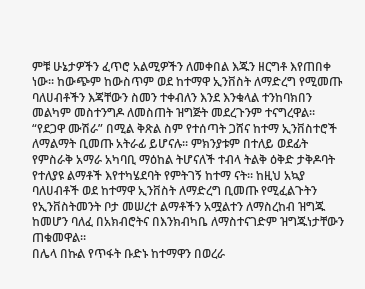ምቹ ሁኔታዎችን ፈጥሮ አልሚዎችን ለመቀበል እጁን ዘርግቶ እየጠበቀ ነው። ከውጭም ከውስጥም ወደ ከተማዋ ኢንቨስት ለማድረግ የሚመጡ ባለሀብቶችን እጃቸውን ስመን ተቀብለን እንደ እንቁላል ተንከባክበን መልካም መስተንግዶ ለመስጠት ዝግጅት መደረጉንም ተናግረዋል።
“የደጋዋ ሙሽራ” በሚል ቅጽል ስም የተሰጣት ጋሸና ከተማ ኢንቨስተሮች ለማልማት ቢመጡ አትራፊ ይሆናሉ። ምክንያቱም በተለይ ወደፊት የምስራቅ አማራ አካባቢ ማዕከል ትሆናለች ተብላ ትልቅ ዕቅድ ታቅዶባት የተለያዩ ልማቶች እየተካሄደባት የምትገኝ ከተማ ናት። ከዚህ አኳያ ባለሀብቶች ወደ ከተማዋ ኢንቨስት ለማድረግ ቢመጡ የሚፈልጉትን የኢንቨስትመንት ቦታ መሠረተ ልማቶችን አሟልተን ለማስረከብ ዝግጁ ከመሆን ባለፈ በአክብሮትና በእንክብካቤ ለማስተናገድም ዝግጁነታቸውን ጠቁመዋል።
በሌላ በኩል የጥፋት ቡድኑ ከተማዋን በወረራ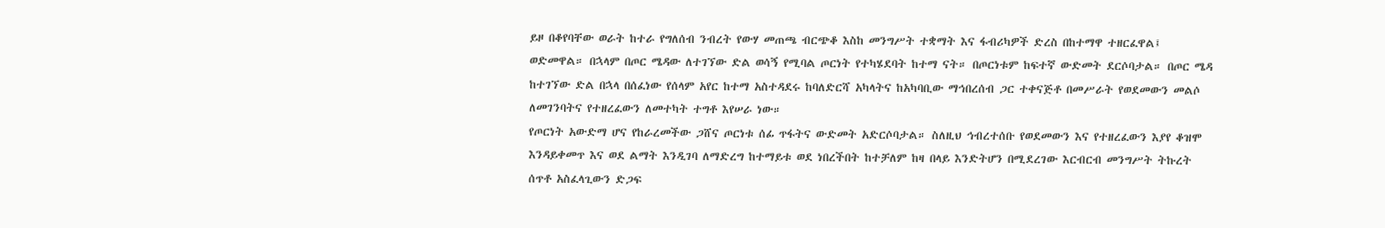ይዞ በቆየባቸው ወራት ከተራ የግለሰብ ንብረት የውሃ መጠጫ ብርጭቆ እስከ መንግሥት ተቋማት እና ፋብሪካዎች ድረስ በከተማዋ ተዘርፈዋል፤ ወድመዋል። በኋላም በጦር ሜዳው ለተገኘው ድል ወሳኝ የሚባል ጦርነት የተካሄደባት ከተማ ናት። በጦርነቱም ከፍተኛ ውድመት ደርሶባታል። በጦር ሜዳ ከተገኘው ድል በኋላ በሰፈነው የሰላም አየር ከተማ አስተዳደሩ ከባለድርሻ አካላትና ከአካባቢው ማኅበረሰብ ጋር ተቀናጅቶ በመሥራት የወደመውን መልሶ ለመገንባትና የተዘረፈውን ለመተካት ተግቶ እየሠራ ነው።
የጦርነት አውድማ ሆና የከራረመችው ጋሸና ጦርነቱ ሰፊ ጥፋትና ውድመት አድርሶባታል። ስለዚህ ኅብረተሰቡ የወደመውን እና የተዘረፈውን እያየ ቆዝሞ እንዳይቀመጥ እና ወደ ልማት እንዲገባ ለማድረግ ከተማይቱ ወደ ነበረችበት ከተቻለም ከዛ በላይ እንድትሆን በሚደረገው እርብርብ መንግሥት ትኩረት ሰጥቶ አስፈላጊውን ድጋፍ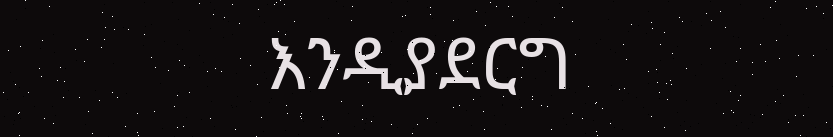እንዲያደርግ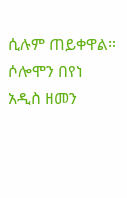ሲሉም ጠይቀዋል።
ሶሎሞን በየነ
አዲስ ዘመን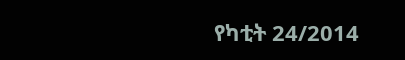የካቲት 24/2014